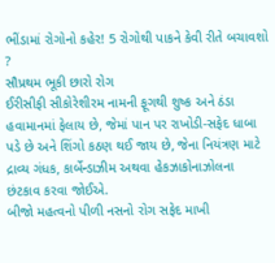ભીંડામાં રોગોનો કહેર! 5 રોગોથી પાકને કેવી રીતે બચાવશો ?
સૌપ્રથમ ભૂકી છારો રોગ
ઈરીસીફી સીકોરેશીરમ નામની ફૂગથી શુષ્ક અને ઠંડા હવામાનમાં ફેલાય છે, જેમાં પાન પર રાખોડી-સફેદ ધાબા પડે છે અને શિંગો કઠણ થઈ જાય છે, જેના નિયંત્રણ માટે દ્રાવ્ય ગંધક, કાર્બેન્ડાઝીમ અથવા હેકઝાકોનાઝોલના છંટકાવ કરવા જોઈએ.
બીજો મહત્વનો પીળી નસનો રોગ સફેદ માખી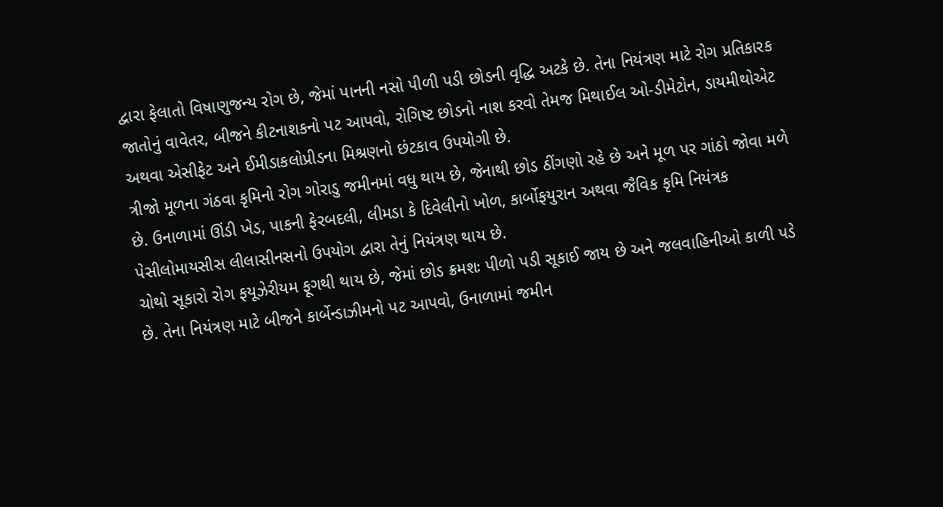દ્વારા ફેલાતો વિષાણુજન્ય રોગ છે, જેમાં પાનની નસો પીળી પડી છોડની વૃદ્ધિ અટકે છે. તેના નિયંત્રણ માટે રોગ પ્રતિકારક જાતોનું વાવેતર, બીજને કીટનાશકનો પટ આપવો, રોગિષ્ટ છોડનો નાશ કરવો તેમજ મિથાઈલ ઓ-ડીમેટોન, ડાયમીથોએટ અથવા એસીફેટ અને ઈમીડાકલોપ્રીડના મિશ્રણનો છંટકાવ ઉપયોગી છે.
ત્રીજો મૂળના ગંઠવા કૃમિનો રોગ ગોરાડુ જમીનમાં વધુ થાય છે, જેનાથી છોડ ઠીંગણો રહે છે અને મૂળ પર ગાંઠો જોવા મળે છે. ઉનાળામાં ઊંડી ખેડ, પાકની ફેરબદલી, લીમડા કે દિવેલીનો ખોળ, કાર્બોફયુરાન અથવા જૈવિક કૃમિ નિયંત્રક પેસીલોમાયસીસ લીલાસીનસનો ઉપયોગ દ્વારા તેનું નિયંત્રણ થાય છે.
ચોથો સૂકારો રોગ ફયૂઝેરીયમ ફૂગથી થાય છે, જેમાં છોડ ક્રમશઃ પીળો પડી સૂકાઈ જાય છે અને જલવાહિનીઓ કાળી પડે છે. તેના નિયંત્રણ માટે બીજને કાર્બેન્ડાઝીમનો પટ આપવો, ઉનાળામાં જમીન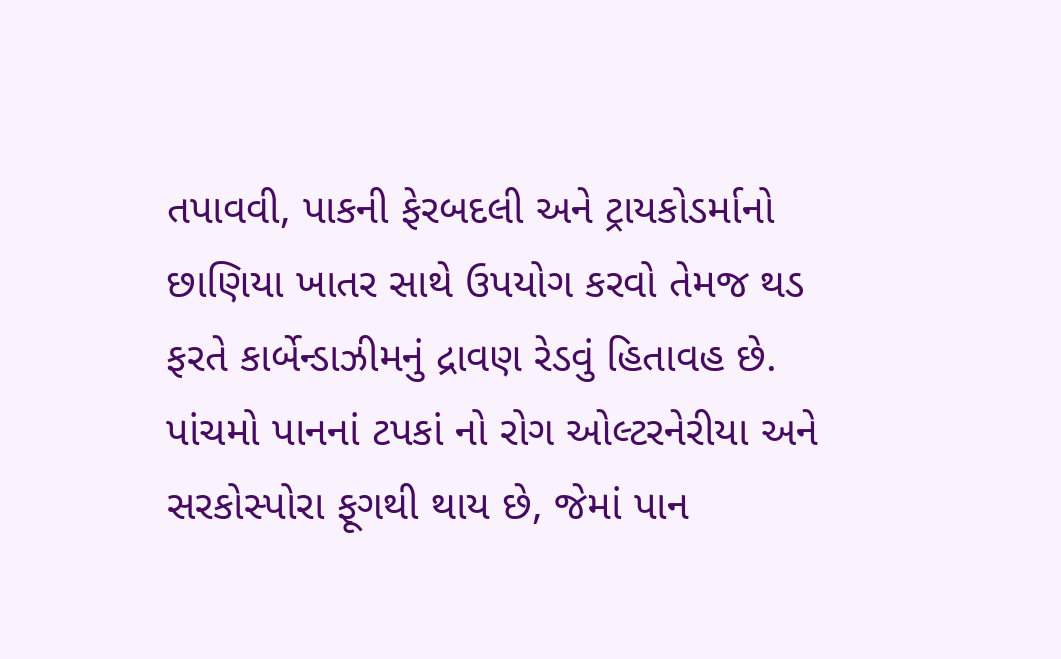તપાવવી, પાકની ફેરબદલી અને ટ્રાયકોડર્માનો છાણિયા ખાતર સાથે ઉપયોગ કરવો તેમજ થડ ફરતે કાર્બેન્ડાઝીમનું દ્રાવણ રેડવું હિતાવહ છે.
પાંચમો પાનનાં ટપકાં નો રોગ ઓલ્ટરનેરીયા અને સરકોસ્પોરા ફૂગથી થાય છે, જેમાં પાન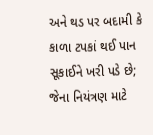અને થડ પર બદામી કે કાળા ટપકાં થઈ પાન સૂકાઈને ખરી પડે છે; જેના નિયંત્રણ માટે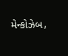મેન્કોઝેબ,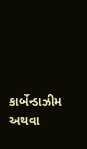કાર્બેન્ડાઝીમ અથવા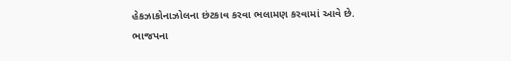હેકઝાકોનાઝોલના છંટકાવ કરવા ભલામણ કરવામાં આવે છે.
ભાજપના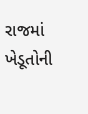રાજમાં ખેડૂતોની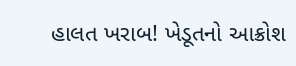હાલત ખરાબ! ખેડૂતનો આક્રોશ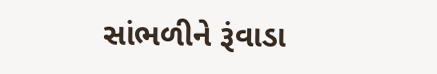સાંભળીને રૂંવાડા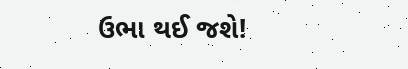ઉભા થઈ જશે!